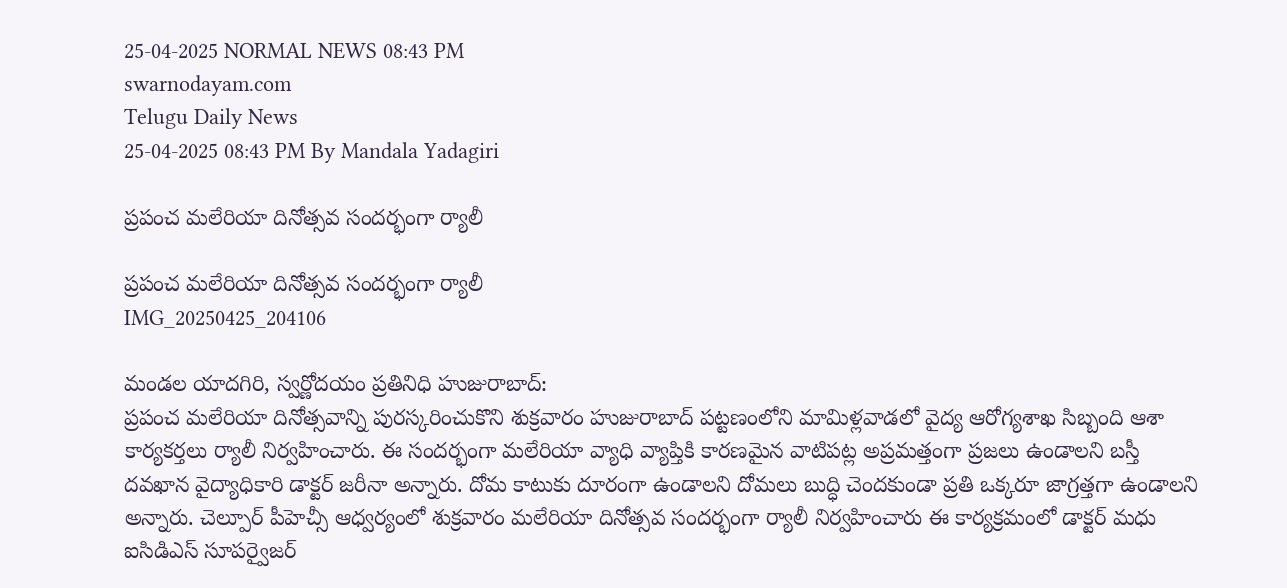25-04-2025 NORMAL NEWS 08:43 PM
swarnodayam.com
Telugu Daily News
25-04-2025 08:43 PM By Mandala Yadagiri

ప్రపంచ మలేరియా దినోత్సవ సందర్భంగా ర్యాలీ

ప్రపంచ మలేరియా దినోత్సవ సందర్భంగా ర్యాలీ
IMG_20250425_204106

మండల యాదగిరి, స్వర్ణోదయం ప్రతినిధి హుజురాబాద్:
ప్రపంచ మలేరియా దినోత్సవాన్ని పురస్కరించుకొని శుక్రవారం హుజురాబాద్ పట్టణంలోని మామిళ్లవాడలో వైద్య ఆరోగ్యశాఖ సిబ్బంది ఆశా కార్యకర్తలు ర్యాలీ నిర్వహించారు. ఈ సందర్భంగా మలేరియా వ్యాధి వ్యాప్తికి కారణమైన వాటిపట్ల అప్రమత్తంగా ప్రజలు ఉండాలని బస్తీ దవఖాన వైద్యాధికారి డాక్టర్ జరీనా అన్నారు. దోమ కాటుకు దూరంగా ఉండాలని దోమలు బుద్ధి చెందకుండా ప్రతి ఒక్కరూ జాగ్రత్తగా ఉండాలని అన్నారు. చెల్పూర్ పీహెచ్సీ ఆధ్వర్యంలో శుక్రవారం మలేరియా దినోత్సవ సందర్భంగా ర్యాలీ నిర్వహించారు ఈ కార్యక్రమంలో డాక్టర్ మధు ఐసిడిఎస్ సూపర్వైజర్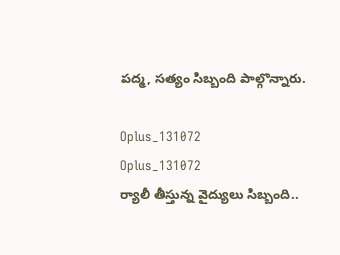పద్మ, సత్యం సిబ్బంది పాల్గొన్నారు.

Oplus_131072
Oplus_131072
ర్యాలీ తీస్తున్న వైద్యులు సిబ్బంది..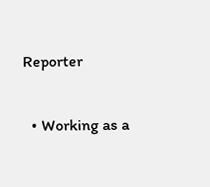Reporter

  • Working as a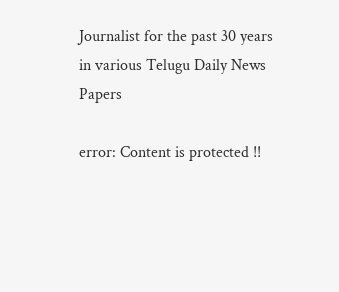Journalist for the past 30 years in various Telugu Daily News Papers

error: Content is protected !!